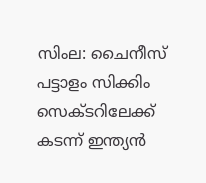സിംല: ചൈനീസ് പട്ടാളം സിക്കിം സെക്‌ടറിലേക്ക് കടന്ന് ഇന്ത്യന്‍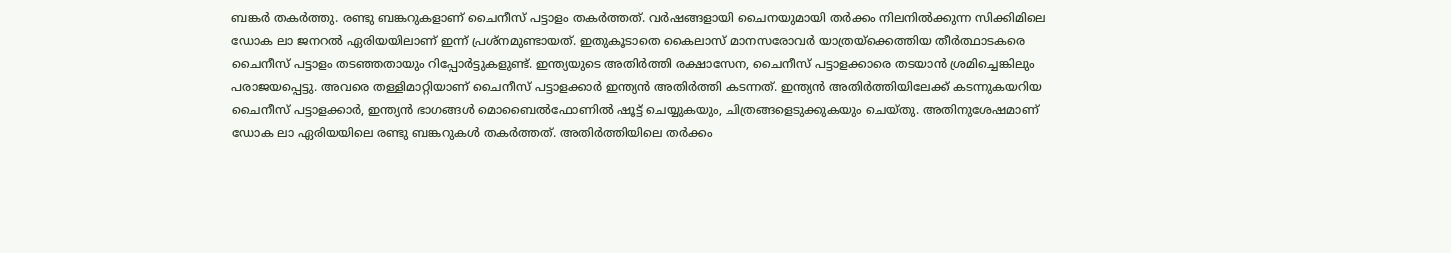ബങ്കര്‍ തകര്‍ത്തു. രണ്ടു ബങ്കറുകളാണ് ചൈനീസ് പട്ടാളം തകര്‍ത്തത്. വര്‍ഷങ്ങളായി ചൈനയുമായി തര്‍ക്കം നിലനില്‍ക്കുന്ന സിക്കിമിലെ ഡോക ലാ ജനറല്‍ ഏരിയയിലാണ് ഇന്ന് പ്രശ്‌നമുണ്ടായത്. ഇതുകൂടാതെ കൈലാസ് മാനസരോവര്‍ യാത്രയ്‌ക്കെത്തിയ തീര്‍ത്ഥാടകരെ ചൈനീസ് പട്ടാളം തടഞ്ഞതായും റിപ്പോര്‍ട്ടുകളുണ്ട്. ഇന്ത്യയുടെ അതിര്‍ത്തി രക്ഷാസേന, ചൈനീസ് പട്ടാളക്കാരെ തടയാന്‍ ശ്രമിച്ചെങ്കിലും പരാജയപ്പെട്ടു. അവരെ തള്ളിമാറ്റിയാണ് ചൈനീസ് പട്ടാളക്കാര്‍ ഇന്ത്യന്‍ അതിര്‍ത്തി കടന്നത്. ഇന്ത്യന്‍ അതിര്‍ത്തിയിലേക്ക് കടന്നുകയറിയ ചൈനീസ് പട്ടാളക്കാര്‍, ഇന്ത്യന്‍ ഭാഗങ്ങള്‍ മൊബൈല്‍ഫോണില്‍ ഷൂട്ട് ചെയ്യുകയും, ചിത്രങ്ങളെടുക്കുകയും ചെയ്തു. അതിനുശേഷമാണ് ഡോക ലാ ഏരിയയിലെ രണ്ടു ബങ്കറുകള്‍ തകര്‍ത്തത്. അതിര്‍ത്തിയിലെ തര്‍ക്കം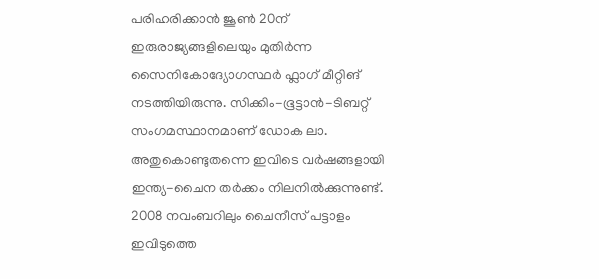പരിഹരിക്കാന്‍ ജൂണ്‍ 20ന് ഇരുരാജ്യങ്ങളിലെയും മുതിര്‍ന്ന സൈനികോദ്യോഗസ്ഥര്‍ ഫ്ലാഗ് മീറ്റിങ് നടത്തിയിരുന്നു. സിക്കിം-ഭൂട്ടാന്‍-ടിബറ്റ് സംഗമസ്ഥാനമാണ് ഡോക ലാ. അതുകൊണ്ടുതന്നെ ഇവിടെ വര്‍ഷങ്ങളായി ഇന്ത്യ-ചൈന തര്‍ക്കം നിലനില്‍ക്കുന്നുണ്ട്. 2008 നവംബറിലും ചൈനീസ് പട്ടാളം ഇവിടുത്തെ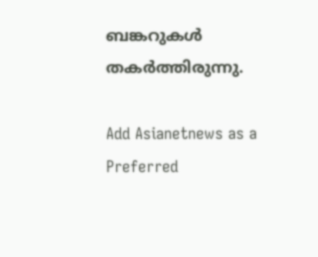ബങ്കറുകള്‍ തകര്‍ത്തിരുന്നു.

Add Asianetnews as a Preferred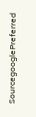SourcegooglePreferred